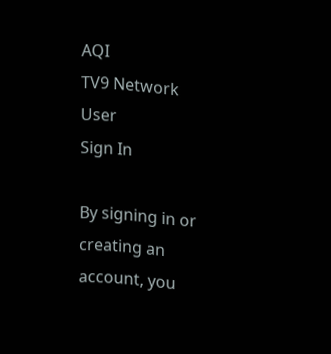AQI
TV9 Network
User
Sign In

By signing in or creating an account, you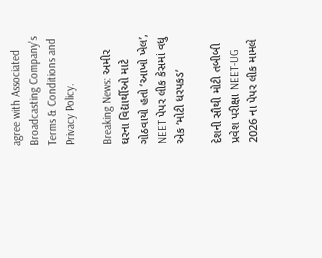agree with Associated Broadcasting Company's Terms & Conditions and Privacy Policy.

Breaking News: અમીર ઘરના વિદ્યાર્થીઓ માટે ગોઠવાયો હતો ‘આખો ખેલ’, NEET પેપર લીક કેસમાં વધુ એક ‘મોટી ધરપકડ’

દેશની સૌથી મોટી તબીબી પ્રવેશ પરીક્ષા NEET-UG 2026 ના પેપર લીક મામલે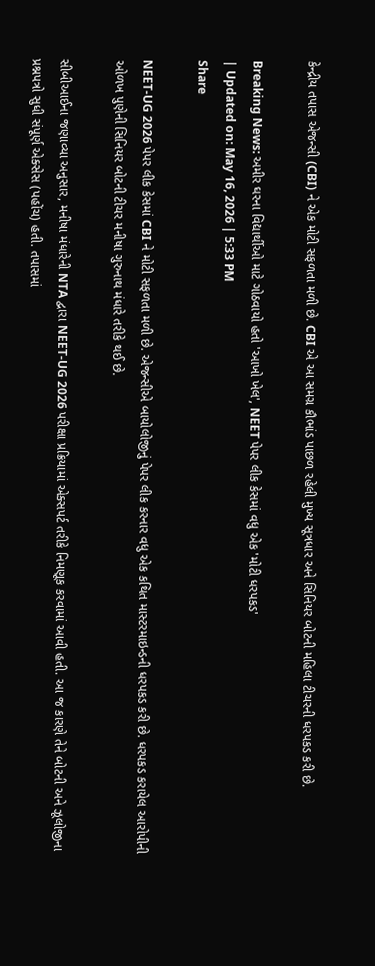કેન્દ્રીય તપાસ એજન્સી (CBI) ને એક મોટી સફળતા મળી છે. CBI એ આ સમગ્ર કૌભાંડ પાછળ રહેલી મુખ્ય સૂત્રધાર અને સિનિયર બોટની મહિલા ટીચરની ધરપકડ કરી છે.

Breaking News: અમીર ઘરના વિદ્યાર્થીઓ માટે ગોઠવાયો હતો 'આખો ખેલ', NEET પેપર લીક કેસમાં વધુ એક 'મોટી ધરપકડ'
| Updated on: May 16, 2026 | 5:33 PM
Share

NEET-UG 2026 પેપર લીક કેસમાં CBI ને મોટી સફળતા મળી છે. એજન્સીએ બાયોલોજીનું પેપર લીક કરનાર વધુ એક કથિત માસ્ટરમાઇન્ડની ધરપકડ કરી છે. ધરપકડ કરાયેલ આરોપીની ઓળખ પુણેની સિનિયર બોટની ટીચર મનીષા ગુરુનાથ મંધારે તરીકે થઈ છે.

સીબીઆઈના જણાવ્યા અનુસાર, મનીષા મંધારેની NTA દ્વારા NEET-UG 2026 પરીક્ષા પ્રક્રિયામાં એક્સપર્ટ તરીકે નિમણૂક કરવામાં આવી હતી. આ જ કારણે તેને બોટની અને ઝૂલોજીના પ્રશ્નપત્રો સુધી સંપૂર્ણ એક્સેસ (પહોંચ) હતી. તપાસમાં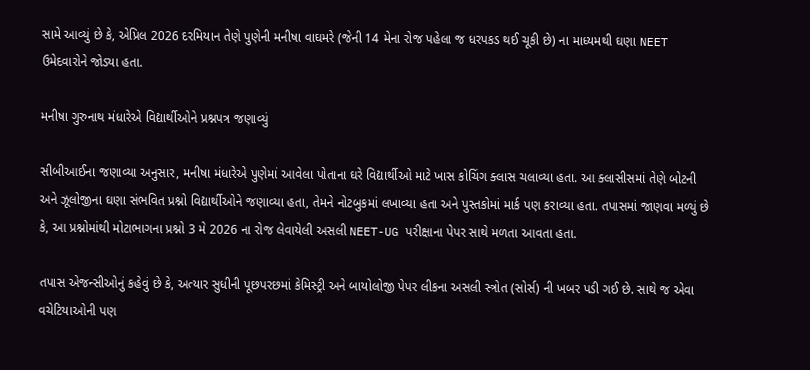સામે આવ્યું છે કે, એપ્રિલ 2026 દરમિયાન તેણે પુણેની મનીષા વાઘમરે (જેની 14 મેના રોજ પહેલા જ ધરપકડ થઈ ચૂકી છે) ના માધ્યમથી ઘણા NEET ઉમેદવારોને જોડ્યા હતા.

મનીષા ગુરુનાથ મંધારેએ વિદ્યાર્થીઓને પ્રશ્નપત્ર જણાવ્યું

સીબીઆઈના જણાવ્યા અનુસાર, મનીષા મંધારેએ પુણેમાં આવેલા પોતાના ઘરે વિદ્યાર્થીઓ માટે ખાસ કોચિંગ ક્લાસ ચલાવ્યા હતા. આ ક્લાસીસમાં તેણે બોટની અને ઝૂલોજીના ઘણા સંભવિત પ્રશ્નો વિદ્યાર્થીઓને જણાવ્યા હતા, તેમને નોટબુકમાં લખાવ્યા હતા અને પુસ્તકોમાં માર્ક પણ કરાવ્યા હતા. તપાસમાં જાણવા મળ્યું છે કે, આ પ્રશ્નોમાંથી મોટાભાગના પ્રશ્નો 3 મે 2026 ના રોજ લેવાયેલી અસલી NEET-UG પરીક્ષાના પેપર સાથે મળતા આવતા હતા.

તપાસ એજન્સીઓનું કહેવું છે કે, અત્યાર સુધીની પૂછપરછમાં કેમિસ્ટ્રી અને બાયોલોજી પેપર લીકના અસલી સ્ત્રોત (સોર્સ) ની ખબર પડી ગઈ છે. સાથે જ એવા વચેટિયાઓની પણ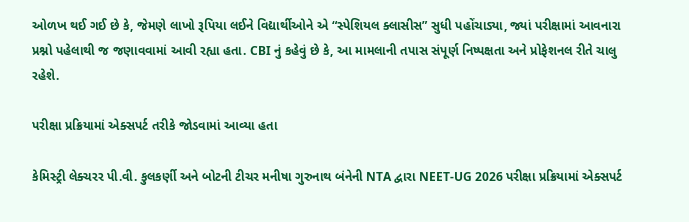ઓળખ થઈ ગઈ છે કે, જેમણે લાખો રૂપિયા લઈને વિદ્યાર્થીઓને એ “સ્પેશિયલ ક્લાસીસ” સુધી પહોંચાડ્યા, જ્યાં પરીક્ષામાં આવનારા પ્રશ્નો પહેલાથી જ જણાવવામાં આવી રહ્યા હતા. CBI નું કહેવું છે કે, આ મામલાની તપાસ સંપૂર્ણ નિષ્પક્ષતા અને પ્રોફેશનલ રીતે ચાલુ રહેશે.

પરીક્ષા પ્રક્રિયામાં એક્સપર્ટ તરીકે જોડવામાં આવ્યા હતા

કેમિસ્ટ્રી લેક્ચરર પી.વી. કુલકર્ણી અને બોટની ટીચર મનીષા ગુરુનાથ બંનેની NTA દ્વારા NEET-UG 2026 પરીક્ષા પ્રક્રિયામાં એક્સપર્ટ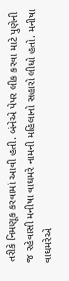તરીકે નિમણૂક કરવામાં આવી હતી. બંનેએ પેપર લીક કરવા માટે પુણેની જ રહેવાસી મનીષા વાઘમરે નામની મહિલાનો સહારો લીધો હતો. મનીષા વાઘમરેએ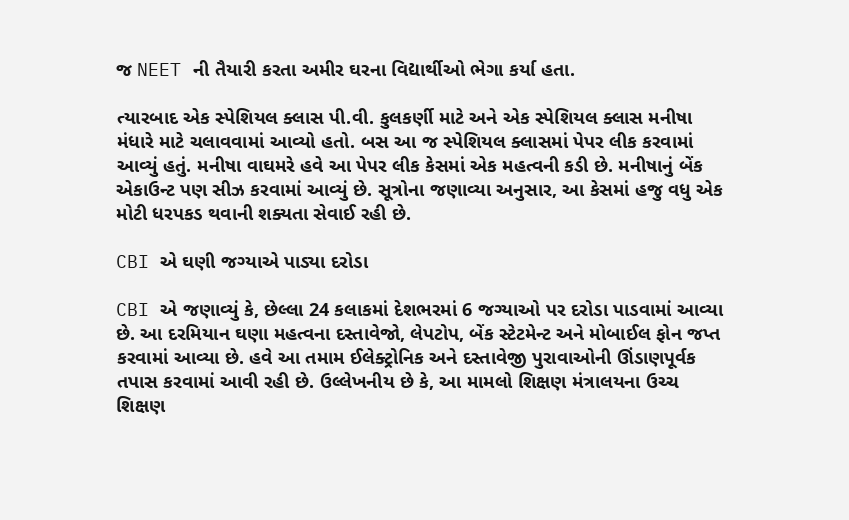જ NEET ની તૈયારી કરતા અમીર ઘરના વિદ્યાર્થીઓ ભેગા કર્યા હતા.

ત્યારબાદ એક સ્પેશિયલ ક્લાસ પી.વી. કુલકર્ણી માટે અને એક સ્પેશિયલ ક્લાસ મનીષા મંધારે માટે ચલાવવામાં આવ્યો હતો. બસ આ જ સ્પેશિયલ ક્લાસમાં પેપર લીક કરવામાં આવ્યું હતું. મનીષા વાઘમરે હવે આ પેપર લીક કેસમાં એક મહત્વની કડી છે. મનીષાનું બેંક એકાઉન્ટ પણ સીઝ કરવામાં આવ્યું છે. સૂત્રોના જણાવ્યા અનુસાર, આ કેસમાં હજુ વધુ એક મોટી ધરપકડ થવાની શક્યતા સેવાઈ રહી છે.

CBI એ ઘણી જગ્યાએ પાડ્યા દરોડા

CBI એ જણાવ્યું કે, છેલ્લા 24 કલાકમાં દેશભરમાં 6 જગ્યાઓ પર દરોડા પાડવામાં આવ્યા છે. આ દરમિયાન ઘણા મહત્વના દસ્તાવેજો, લેપટોપ, બેંક સ્ટેટમેન્ટ અને મોબાઈલ ફોન જપ્ત કરવામાં આવ્યા છે. હવે આ તમામ ઈલેક્ટ્રોનિક અને દસ્તાવેજી પુરાવાઓની ઊંડાણપૂર્વક તપાસ કરવામાં આવી રહી છે. ઉલ્લેખનીય છે કે, આ મામલો શિક્ષણ મંત્રાલયના ઉચ્ચ શિક્ષણ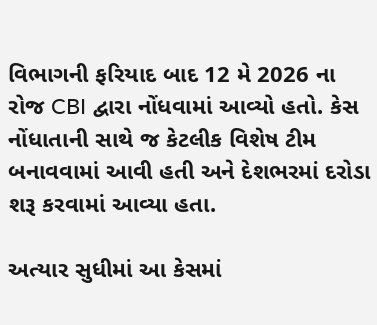વિભાગની ફરિયાદ બાદ 12 મે 2026 ના રોજ CBI દ્વારા નોંધવામાં આવ્યો હતો. કેસ નોંધાતાની સાથે જ કેટલીક વિશેષ ટીમ બનાવવામાં આવી હતી અને દેશભરમાં દરોડા શરૂ કરવામાં આવ્યા હતા.

અત્યાર સુધીમાં આ કેસમાં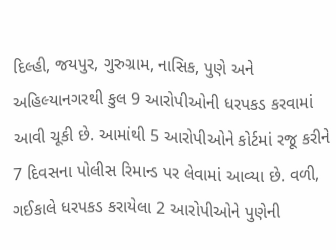દિલ્હી, જયપુર, ગુરુગ્રામ, નાસિક, પુણે અને અહિલ્યાનગરથી કુલ 9 આરોપીઓની ધરપકડ કરવામાં આવી ચૂકી છે. આમાંથી 5 આરોપીઓને કોર્ટમાં રજૂ કરીને 7 દિવસના પોલીસ રિમાન્ડ પર લેવામાં આવ્યા છે. વળી, ગઈકાલે ધરપકડ કરાયેલા 2 આરોપીઓને પુણેની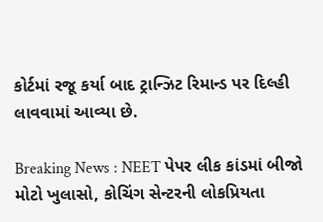કોર્ટમાં રજૂ કર્યા બાદ ટ્રાન્ઝિટ રિમાન્ડ પર દિલ્હી લાવવામાં આવ્યા છે.

Breaking News : NEET પેપર લીક કાંડમાં બીજો મોટો ખુલાસો, કોચિંગ સેન્ટરની લોકપ્રિયતા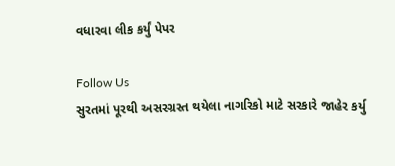વધારવા લીક કર્યું પેપર

Follow Us
સુરતમાં પૂરથી અસરગ્રસ્ત થયેલા નાગરિકો માટે સરકારે જાહેર કર્યુ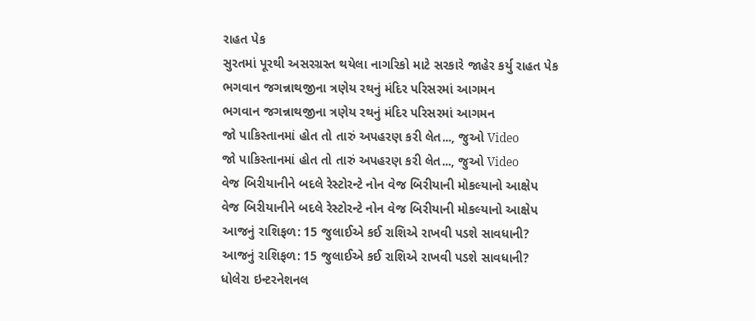રાહત પેક
સુરતમાં પૂરથી અસરગ્રસ્ત થયેલા નાગરિકો માટે સરકારે જાહેર કર્યુ રાહત પેક
ભગવાન જગન્નાથજીના ત્રણેય રથનું મંદિર પરિસરમાં આગમન
ભગવાન જગન્નાથજીના ત્રણેય રથનું મંદિર પરિસરમાં આગમન
જો પાકિસ્તાનમાં હોત તો તારું અપહરણ કરી લેત..., જુઓ Video
જો પાકિસ્તાનમાં હોત તો તારું અપહરણ કરી લેત..., જુઓ Video
વેજ બિરીયાનીને બદલે રેસ્ટોરન્ટે નોન વેજ બિરીયાની મોકલ્યાનો આક્ષેપ
વેજ બિરીયાનીને બદલે રેસ્ટોરન્ટે નોન વેજ બિરીયાની મોકલ્યાનો આક્ષેપ
આજનું રાશિફળ: 15 જુલાઈએ કઈ રાશિએ રાખવી પડશે સાવધાની?
આજનું રાશિફળ: 15 જુલાઈએ કઈ રાશિએ રાખવી પડશે સાવધાની?
ધોલેરા ઇન્ટરનેશનલ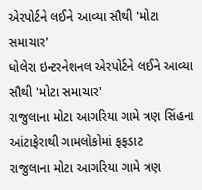એરપોર્ટને લઈને આવ્યા સૌથી 'મોટા સમાચાર'
ધોલેરા ઇન્ટરનેશનલ એરપોર્ટને લઈને આવ્યા સૌથી 'મોટા સમાચાર'
રાજુલાના મોટા આગરિયા ગામે ત્રણ સિંહના આંટાફેરાથી ગામલોકોમાં ફફડાટ
રાજુલાના મોટા આગરિયા ગામે ત્રણ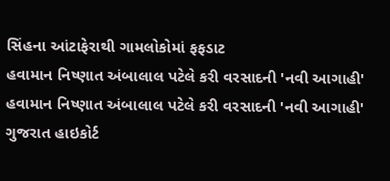સિંહના આંટાફેરાથી ગામલોકોમાં ફફડાટ
હવામાન નિષ્ણાત અંબાલાલ પટેલે કરી વરસાદની 'નવી આગાહી'
હવામાન નિષ્ણાત અંબાલાલ પટેલે કરી વરસાદની 'નવી આગાહી'
ગુજરાત હાઇકોર્ટ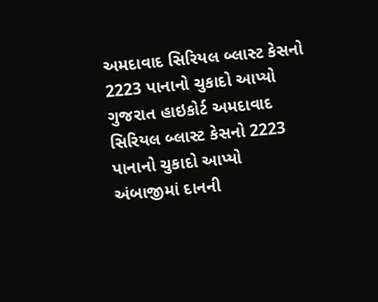અમદાવાદ સિરિયલ બ્લાસ્ટ કેસનો 2223 પાનાનો ચુકાદો આપ્યો
ગુજરાત હાઇકોર્ટ અમદાવાદ સિરિયલ બ્લાસ્ટ કેસનો 2223 પાનાનો ચુકાદો આપ્યો
અંબાજીમાં દાનની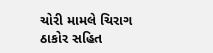ચોરી મામલે ચિરાગ ઠાકોર સહિત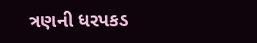ત્રણની ધરપકડ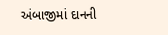અંબાજીમાં દાનની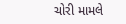ચોરી મામલે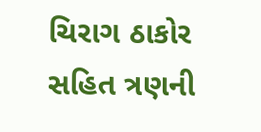ચિરાગ ઠાકોર સહિત ત્રણની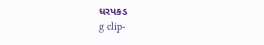ધરપકડ
g clip-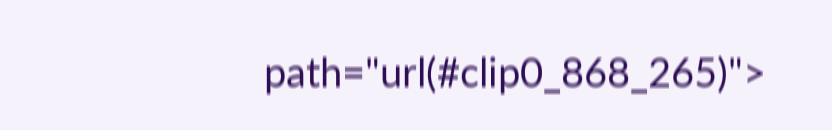path="url(#clip0_868_265)">